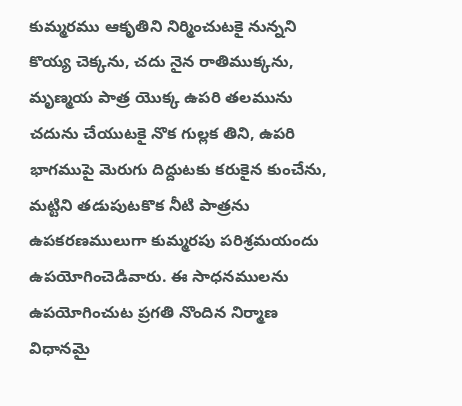కుమ్మరము ఆకృతిని నిర్మించుటకై నున్నని కొయ్య చెక్కను, చదు నైన రాతిముక్కను, మృణ్మయ పాత్ర యొక్క ఉపరి తలమును చదును చేయుటకై నొక గుల్లక తిని, ఉపరి భాగముపై మెరుగు దిద్దుటకు కరుకైన కుంచేను, మట్టిని తడుపుటకొక నీటి పాత్రను ఉపకరణములుగా కుమ్మరపు పరిశ్రమయందు ఉపయోగించెడివారు. ఈ సాధనములను ఉపయోగించుట ప్రగతి నొందిన నిర్మాణ విధానమై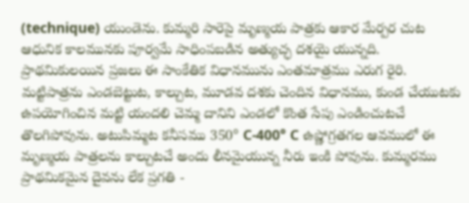(technique) యుండెను. కుమ్మరి సారెపై మృణ్మయ పాత్రకు ఆకార మేర్పర చుట ఆధునిక కాలమునకు పూర్వమే సాధింపబడిన అత్యుచ్ఛ దశయై యున్నది. ప్రాథమికులయిన ప్రజలు ఈ సాంకేతిక విధానమును ఎంతమాత్రము ఎరుగ రైరి. మట్టిపాత్రను ఎండబెట్టుట, కాల్చుట, మూడవ దశకు చెందిన విధానము, కుండ చేయుటకు ఉపయోగించిన మట్టి యందలి చెమ్మ దానిని ఎండలో కొంత సేపు ఎండించుటచే తొలగిపోవును. అటుపిమ్మట కనీసము 350° C-400° C ఉష్ణోగ్రతగల ఆవములో ఈ మృణ్మయ పాత్రలను కాల్చుటచే అందు లీనమైయున్న నీరు ఇంకి పోవును. కుమ్మరము ప్రాథమికమైన దైవను లేక ప్రగతి -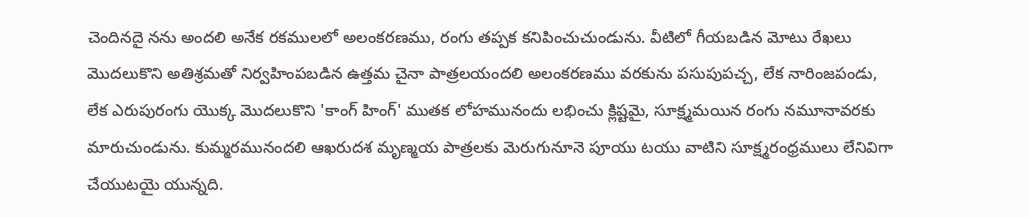చెందినదై నను అందలి అనేక రకములలో అలంకరణము, రంగు తప్పక కనిపించుచుండును. వీటిలో గీయబడిన మోటు రేఖలు మొదలుకొని అతిశ్రమతో నిర్వహింపబడిన ఉత్తమ చైనా పాత్రలయందలి అలంకరణము వరకును పసుపుపచ్చ, లేక నారింజపండు, లేక ఎరుపురంగు యొక్క మొదలుకొని 'కాంగ్ హింగ్' ముతక లోహమునందు లభించు క్లిష్టమై, సూక్ష్మమయిన రంగు నమూనావరకు మారుచుండును. కుమ్మరమునందలి ఆఖరుదశ మృణ్మయ పాత్రలకు మెరుగునూనె పూయు టయు వాటిని సూక్ష్మరంధ్రములు లేనివిగా చేయుటయై యున్నది.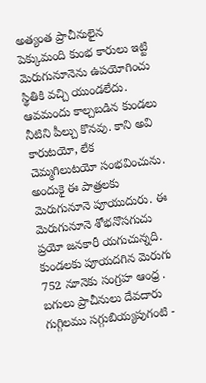అత్యంత ప్రాచీనులైన పెక్కుమంది కుంభ కారులు ఇట్టి మెరుగునూనెను ఉపయోగించు స్థితికి వచ్చి యుండలేదు. ఆవమందు కాల్చబడిన కుండలు నీటిని పీల్చు కొనవు. కాని అవి కారుటయో, లేక చెమ్మగిలుటయో సంభవించును. అందుకై ఈ పాత్రలకు మెరుగునూనె పూయుదురు. ఈ మెరుగునూనె శోభనొసగుచు ప్రయో జనకారీ యగుచున్నది. కుండలకు పూయదగిన మెరుగు 752 నూనెకు సంగ్రహ ఆంధ్ర . బగులు ప్రాచీనులు దేవదారు గుగ్గిలము సగ్గుబియ్యపుగంటి -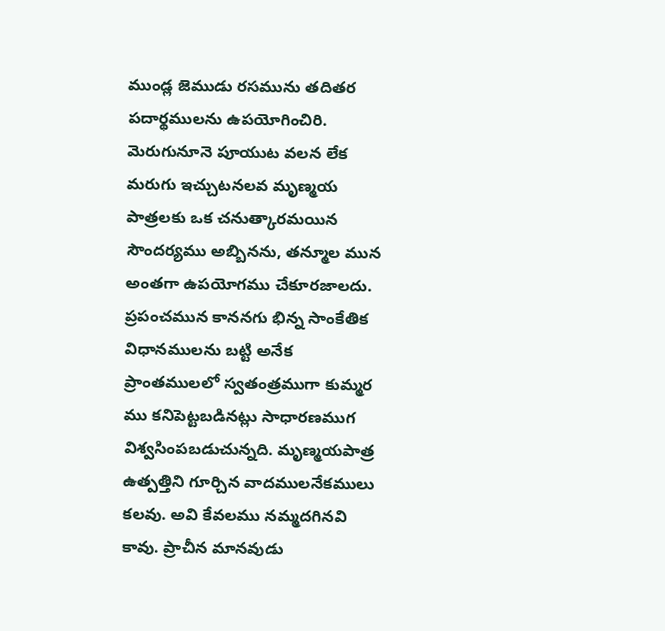ముండ్ల జెముడు రసమును తదితర పదార్థములను ఉపయోగించిరి. మెరుగునూనె పూయుట వలన లేక మరుగు ఇచ్చుటనలవ మృణ్మయ పాత్రలకు ఒక చనుత్కారమయిన సౌందర్యము అబ్బినను, తన్మూల మున అంతగా ఉపయోగము చేకూరజాలదు. ప్రపంచమున కాననగు భిన్న సాంకేతిక విధానములను బట్టి అనేక ప్రాంతములలో స్వతంత్రముగా కుమ్మర ము కనిపెట్టబడినట్లు సాధారణముగ విశ్వసింపబడుచున్నది. మృణ్మయపాత్ర ఉత్పత్తిని గూర్చిన వాదములనేకములు కలవు. అవి కేవలము నమ్మదగినవి కావు. ప్రాచీన మానవుడు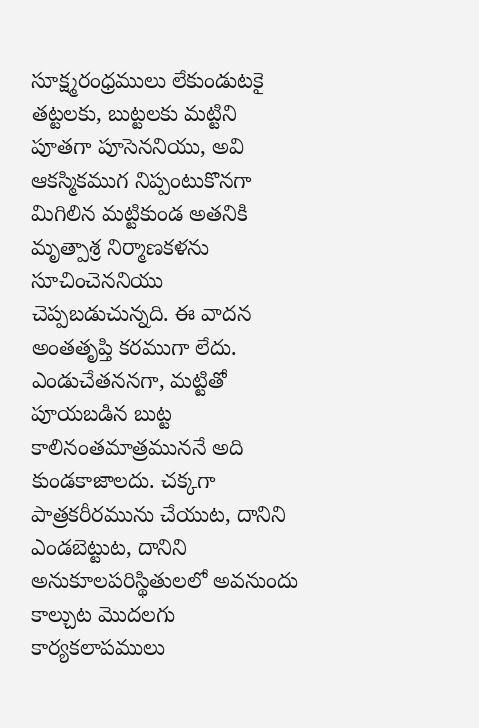సూక్ష్మరంధ్రములు లేకుండుటకై తట్టలకు, బుట్టలకు మట్టిని పూతగా పూసెననియు, అవి ఆకస్మికముగ నిప్పంటుకొనగా మిగిలిన మట్టికుండ అతనికి మృత్పాశ్ర నిర్మాణకళను సూచించెననియు చెప్పబడుచున్నది. ఈ వాదన అంతతృప్తి కరముగా లేదు. ఎండుచేతననగా, మట్టితో పూయబడిన బుట్ట కాలినంతమాత్రముననే అది కుండకాజాలదు. చక్కగా పాత్రకరీరమును చేయుట, దానిని ఎండబెట్టుట, దానిని అనుకూలపరిస్థితులలో అవనుందు కాల్చుట మొదలగు కార్యకలాపములు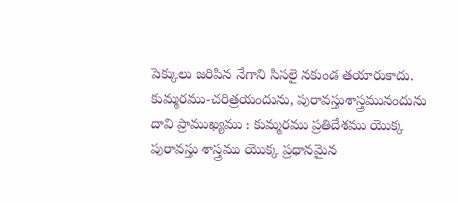పెక్కులు జరిపిన నేగాని సిసలై నకుండ తయారుకాదు. కుమ్మరము-చరిత్రయందును, పురావస్తుశాస్త్రమునందును దావి ప్రాముఖ్యము : కుమ్మరము ప్రతిదేశము యొక్క పురావస్తు శాస్త్రము యొక్క ప్రధానమైన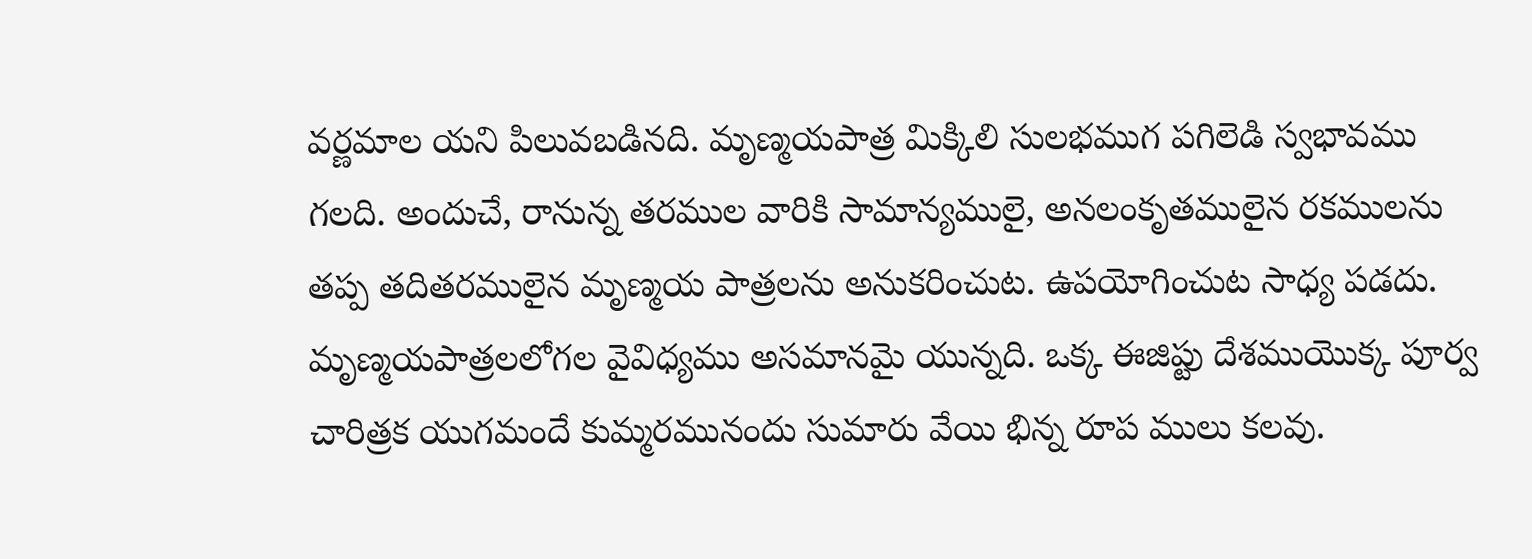వర్ణమాల యని పిలువబడినది. మృణ్మయపాత్ర మిక్కిలి సులభముగ పగిలెడి స్వభావము గలది. అందుచే, రానున్న తరముల వారికి సామాన్యములై, అనలంకృతములైన రకములను తప్ప తదితరములైన మృణ్మయ పాత్రలను అనుకరించుట. ఉపయోగించుట సాధ్య పడదు. మృణ్మయపాత్రలలోగల వైవిధ్యము అసమానమై యున్నది. ఒక్క ఈజిప్టు దేశముయొక్క పూర్వ చారిత్రక యుగమందే కుమ్మరమునందు సుమారు వేయి భిన్న రూప ములు కలవు.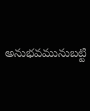అనుభవమునుబట్టి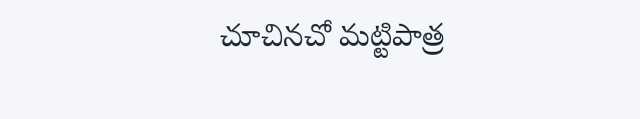చూచినచో మట్టిపాత్ర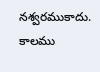నశ్వరముకాదు. కాలము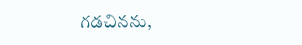గడచినను,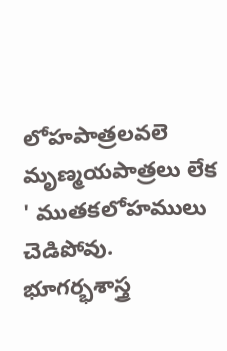లోహపాత్రలవలె మృణ్మయపాత్రలు లేక ' ముతకలోహములు చెడిపోవు. భూగర్భశాస్త్ర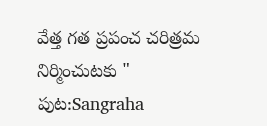వేత్త గత ప్రపంచ చరిత్రమ నిర్మించుటకు "
పుట:Sangraha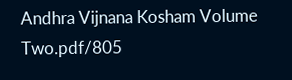Andhra Vijnana Kosham Volume Two.pdf/805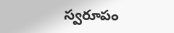స్వరూపం